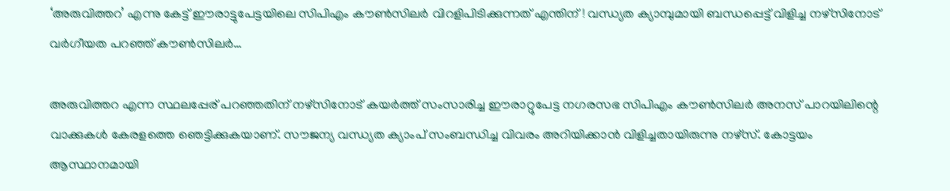‘അരുവിത്തറ’ എന്നു കേട്ട് ഈരാട്ടുപേട്ടയിലെ സിപിഎം കൗണ്‍സിലര്‍ വിറളിപിടിക്കുന്നത് എന്തിന് ! വന്ധ്യത ക്യാമ്പുമായി ബന്ധപ്പെട്ട് വിളിച്ച നഴ്‌സിനോട് വര്‍ഗീയത പറഞ്ഞ് കൗണ്‍സിലര്‍…

അരുവിത്തറ എന്ന സ്ഥലപ്പേര് പറഞ്ഞതിന് നഴ്സിനോട് കയര്‍ത്ത് സംസാരിച്ച ഈരാറ്റുപേട്ട നഗരസഭ സിപിഎം കൗണ്‍സിലര്‍ അനസ് പാറയിലിന്റെ വാക്കുകള്‍ കേരളത്തെ ഞെട്ടിക്കുകയാണ്. സൗജന്യ വന്ധ്യത ക്യാംപ് സംബന്ധിച്ച വിവരം അറിയിക്കാന്‍ വിളിച്ചതായിരുന്നു നഴ്സ്. കോട്ടയം ആസ്ഥാനമായി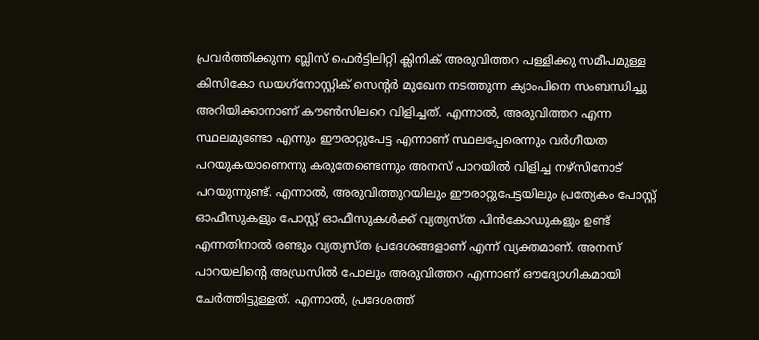പ്രവര്‍ത്തിക്കുന്ന ബ്ലിസ് ഫെര്‍ട്ടിലിറ്റി ക്ലിനിക് അരുവിത്തറ പള്ളിക്കു സമീപമുള്ള കിസികോ ഡയഗ്‌നോസ്റ്റിക് സെന്റര്‍ മുഖേന നടത്തുന്ന ക്യാംപിനെ സംബന്ധിച്ചു അറിയിക്കാനാണ് കൗണ്‍സിലറെ വിളിച്ചത്. എന്നാല്‍, അരുവിത്തറ എന്ന സ്ഥലമുണ്ടോ എന്നും ഈരാറ്റുപേട്ട എന്നാണ് സ്ഥലപ്പേരെന്നും വര്‍ഗീയത പറയുകയാണെന്നു കരുതേണ്ടെന്നും അനസ് പാറയില്‍ വിളിച്ച നഴ്സിനോട് പറയുന്നുണ്ട്. എന്നാല്‍, അരുവിത്തുറയിലും ഈരാറ്റുപേട്ടയിലും പ്രത്യേകം പോസ്റ്റ് ഓഫീസുകളും പോസ്റ്റ് ഓഫീസുകള്‍ക്ക് വ്യത്യസ്ത പിന്‍കോഡുകളും ഉണ്ട് എന്നതിനാല്‍ രണ്ടും വ്യത്യസ്ത പ്രദേശങ്ങളാണ് എന്ന് വ്യക്തമാണ്. അനസ് പാറയലിന്റെ അഡ്രസില്‍ പോലും അരുവിത്തറ എന്നാണ് ഔദ്യോഗികമായി ചേര്‍ത്തിട്ടുള്ളത്. എന്നാല്‍, പ്രദേശത്ത്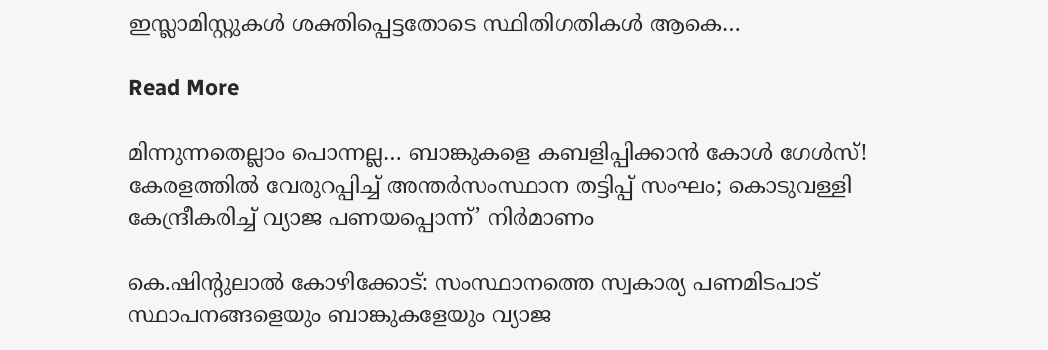ഇസ്ലാമിസ്റ്റുകള്‍ ശക്തിപ്പെട്ടതോടെ സ്ഥിതിഗതികള്‍ ആകെ…

Read More

മിന്നുന്നതെല്ലാം പൊന്നല്ല… ബാങ്കുകളെ കബളിപ്പിക്കാന്‍ കോള്‍ ഗേള്‍സ്! കേരളത്തില്‍ വേരുറപ്പിച്ച് അന്തര്‍സംസ്ഥാന തട്ടിപ്പ് സംഘം; കൊടുവള്ളി കേന്ദ്രീകരിച്ച് വ്യാജ പണയപ്പൊന്ന്’ നിര്‍മാണം

കെ.ഷിന്‍റുലാല്‍ കോഴിക്കോട്: സംസ്ഥാനത്തെ സ്വകാര്യ പണമിടപാട് സ്ഥാപനങ്ങളെയും ബാങ്കുകളേയും വ്യാജ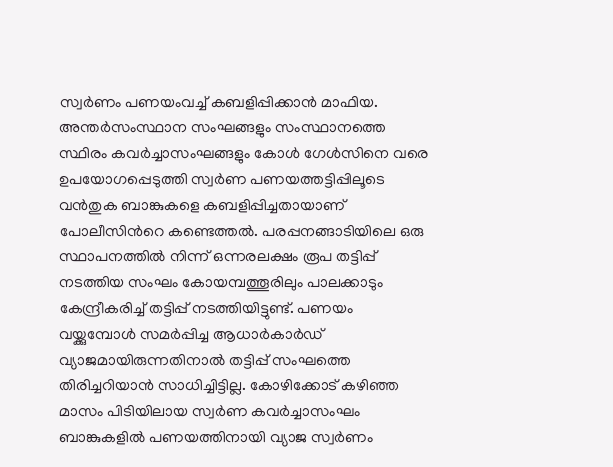സ്വര്‍ണം പണയംവച്ച് കബളിപ്പിക്കാന്‍ മാഫിയ. അന്തര്‍സംസ്ഥാന സംഘങ്ങളും സംസ്ഥാനത്തെ സ്ഥിരം കവര്‍ച്ചാസംഘങ്ങളും കോള്‍ ഗേള്‍സിനെ വരെ ഉപയോഗപ്പെടുത്തി സ്വര്‍ണ പണയത്തട്ടിപ്പിലൂടെ വന്‍തുക ബാങ്കുകളെ കബളിപ്പിച്ചതായാണ് പോലീസിന്‍റെ കണ്ടെത്തല്‍. പരപ്പനങ്ങാടിയിലെ ഒരു സ്ഥാപനത്തില്‍ നിന്ന് ഒന്നരലക്ഷം രൂപ തട്ടിപ്പ് നടത്തിയ സംഘം കോയമ്പത്തൂരിലും പാലക്കാടും കേന്ദ്രീകരിച്ച് തട്ടിപ്പ് നടത്തിയിട്ടുണ്ട്. പണയം വയ്ക്കുമ്പോള്‍ സമര്‍പ്പിച്ച ആധാര്‍കാര്‍ഡ് വ്യാജമായിരുന്നതിനാല്‍ തട്ടിപ്പ് സംഘത്തെ തിരിച്ചറിയാന്‍ സാധിച്ചിട്ടില്ല. കോഴിക്കോട് കഴിഞ്ഞ മാസം പിടിയിലായ സ്വര്‍ണ കവര്‍ച്ചാസംഘം ബാങ്കുകളില്‍ പണയത്തിനായി വ്യാജ സ്വര്‍ണം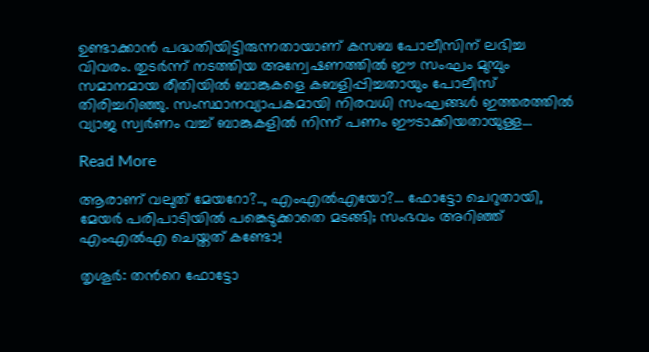ഉണ്ടാക്കാന്‍ പദ്ധതിയിട്ടിരുന്നതായാണ് കസബ പോലീസിന് ലഭിച്ച വിവരം. തുടര്‍ന്ന് നടത്തിയ അന്വേഷണത്തില്‍ ഈ സംഘം മുമ്പും സമാനമായ രീതിയില്‍ ബാങ്കുകളെ കബളിപ്പിച്ചതായും പോലീസ് തിരിച്ചറിഞ്ഞു. സംസ്ഥാനവ്യാപകമായി നിരവധി സംഘങ്ങള്‍ ഇത്തരത്തില്‍ വ്യാജ സ്വര്‍ണം വച്ച് ബാങ്കുകളില്‍ നിന്ന് പണം ഈടാക്കിയതായുള്ള…

Read More

ആരാണ് വലുത് മേയറോ?.., എംഎൽഎയോ?… ഫോട്ടോ ചെറുതായി, മേയർ പരിപാടിയിൽ പങ്കെടുക്കാതെ മടങ്ങി; സംഭവം അറിഞ്ഞ് എംഎൽഎ ചെയ്തത് കണ്ടോ!

തൃശൂർ: തന്‍റെ ഫോട്ടോ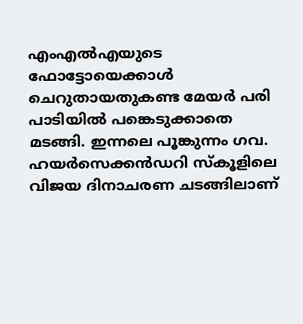എംഎൽഎയുടെ ഫോട്ടോയെക്കാൾ ചെറുതായതുകണ്ട മേയർ പരി പാടിയിൽ പങ്കെടുക്കാതെ മടങ്ങി. ഇന്നലെ പൂങ്കുന്നം ഗവ. ഹയർസെക്കൻഡറി സ്കൂളിലെ വിജയ ദിനാചരണ ചടങ്ങിലാണ്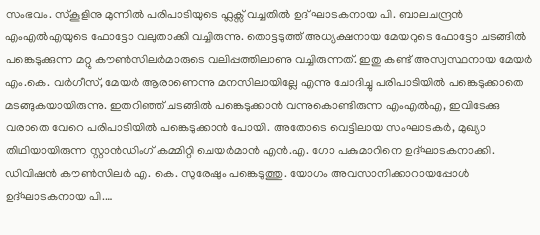സംഭവം. സ്കൂളിനു മുന്നിൽ പരിപാടിയുടെ ഫ്ലക്സ് വച്ചതിൽ ഉദ് ഘാടകനായ പി. ബാലചന്ദ്രൻ എംഎൽഎയുടെ ഫോട്ടോ വലുതാക്കി വച്ചിരുന്നു. തൊട്ടടുത്ത് അധ്യക്ഷനായ മേയറുടെ ഫോട്ടോ ചടങ്ങിൽ പങ്കെടുക്കുന്ന മറ്റു കൗണ്‍സിലർമാരുടെ വലിപ്പത്തിലാണു വച്ചിരുന്നത്. ഇതു കണ്ട് അസ്വസ്ഥനായ മേയർ എം.കെ. വർഗീസ്, മേയർ ആരാണെന്നു മനസിലായില്ലേ എന്നു ചോദിച്ചു പരിപാടിയിൽ പങ്കെടുക്കാതെ മടങ്ങുകയായിരുന്നു. ഇതറിഞ്ഞ് ചടങ്ങിൽ പങ്കെടുക്കാൻ വന്നുകൊണ്ടിരുന്ന എംഎൽഎ, ഇവിടേക്കു വരാതെ വേറെ പരിപാടിയിൽ പങ്കെടുക്കാൻ പോയി. അതോടെ വെട്ടിലായ സംഘാടകർ, മുഖ്യാ തിഥിയായിരുന്ന സ്റ്റാൻഡിംഗ് കമ്മിറ്റി ചെയർമാൻ എൻ.എ. ഗോ പകുമാറിനെ ഉദ്ഘാടകനാക്കി. ഡിവിഷൻ കൗണ്‍സിലർ എ. കെ. സുരേഷും പങ്കെടുത്തു. യോഗം അവസാനിക്കാറായപ്പോൾ ഉദ്ഘാടകനായ പി.…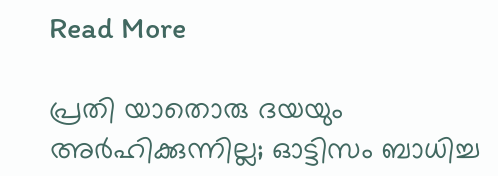Read More

പ്രതി യാതൊരു ദയയും അർഹിക്കുന്നില്ല; ഓട്ടിസം ബാധിച്ച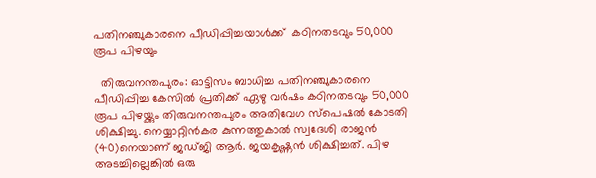പതിനഞ്ചുകാരനെ പീഡിപ്പിച്ചയാൾക്ക്  കഠിനതടവും 50,000 രൂപ പിഴയും

  തിരുവനന്തപുരം: ഓട്ടിസം ബാധിച്ച പതിനഞ്ചുകാരനെ പീഡിപ്പിച്ച കേസിൽ പ്രതിക്ക് ഏഴു വർഷം കഠിനതടവും 50,000 രൂപ പിഴയ്ക്കും തിരുവനന്തപുരം അതിവേഗ സ്പെഷൽ കോടതി ശിക്ഷിച്ചു. നെയ്യാറ്റിൻകര കുന്നത്തുകാൽ സ്വദേശി രാജൻ (40)നെയാണ് ജഡ്ജി ആർ. ജയകൃഷ്ണൻ ശിക്ഷിച്ചത്. പിഴ അടച്ചില്ലെങ്കിൽ ഒരു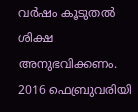വർഷം കൂടുതൽ ശിക്ഷ അനുഭവിക്കണം. 2016 ഫെബ്രുവരിയി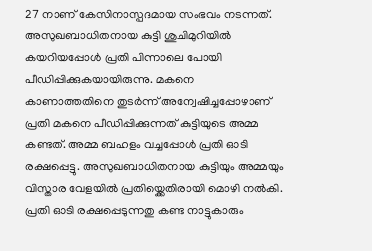27 നാണ് കേസിനാസ്പദമായ സംഭവം നടന്നത്. അസുഖബാധിതനായ കുട്ടി ശുചിമുറിയിൽ കയറിയപ്പോൾ പ്രതി പിന്നാലെ പോയി പീഡിപ്പിക്കുകയായിരുന്നു. മകനെ കാണാത്തതിനെ തുടർന്ന് അന്വേഷിച്ചപ്പോഴാണ് പ്രതി മകനെ പീഡിപ്പിക്കുന്നത് കുട്ടിയുടെ അമ്മ കണ്ടത്. അമ്മ ബഹളം വച്ചപ്പോൾ പ്രതി ഓടി രക്ഷപ്പെട്ടു. അസുഖബാധിതനായ കുട്ടിയും അമ്മയും വിസ്താര വേളയിൽ പ്രതിയ്ക്കെതിരായി മൊഴി നൽകി. പ്രതി ഓടി രക്ഷപ്പെടുന്നതു കണ്ട നാട്ടുകാരും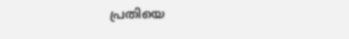പ്രതിയെ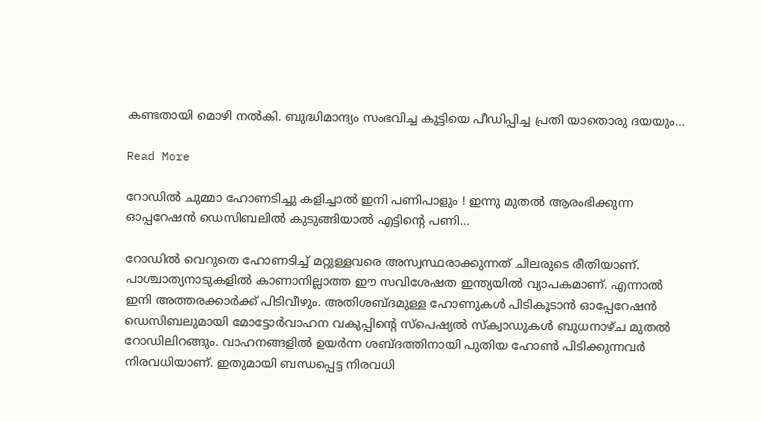കണ്ടതായി മൊഴി നൽകി. ബുദ്ധിമാന്ദ്യം സംഭവിച്ച കുട്ടിയെ പീഡിപ്പിച്ച പ്രതി യാതൊരു ദയയും…

Read More

റോഡില്‍ ചുമ്മാ ഹോണടിച്ചു കളിച്ചാല്‍ ഇനി പണിപാളും ! ഇന്നു മുതല്‍ ആരംഭിക്കുന്ന ഓപ്പറേഷന്‍ ഡെസിബലില്‍ കുടുങ്ങിയാല്‍ എട്ടിന്റെ പണി…

റോഡില്‍ വെറുതെ ഹോണടിച്ച് മറ്റുള്ളവരെ അസ്വസ്ഥരാക്കുന്നത് ചിലരുടെ രീതിയാണ്. പാശ്ചാത്യനാടുകളില്‍ കാണാനില്ലാത്ത ഈ സവിശേഷത ഇന്ത്യയില്‍ വ്യാപകമാണ്. എന്നാല്‍ ഇനി അത്തരക്കാര്‍ക്ക് പിടിവീഴും. അതിശബ്ദമുള്ള ഹോണുകള്‍ പിടികൂടാന്‍ ഓപ്പേറേഷന്‍ ഡെസിബലുമായി മോട്ടോര്‍വാഹന വകുപ്പിന്റെ സ്‌പെഷ്യല്‍ സ്‌ക്വാഡുകള്‍ ബുധനാഴ്ച മുതല്‍ റോഡിലിറങ്ങും. വാഹനങ്ങളില്‍ ഉയര്‍ന്ന ശബ്ദത്തിനായി പുതിയ ഹോണ്‍ പിടിക്കുന്നവര്‍ നിരവധിയാണ്. ഇതുമായി ബന്ധപ്പെട്ട നിരവധി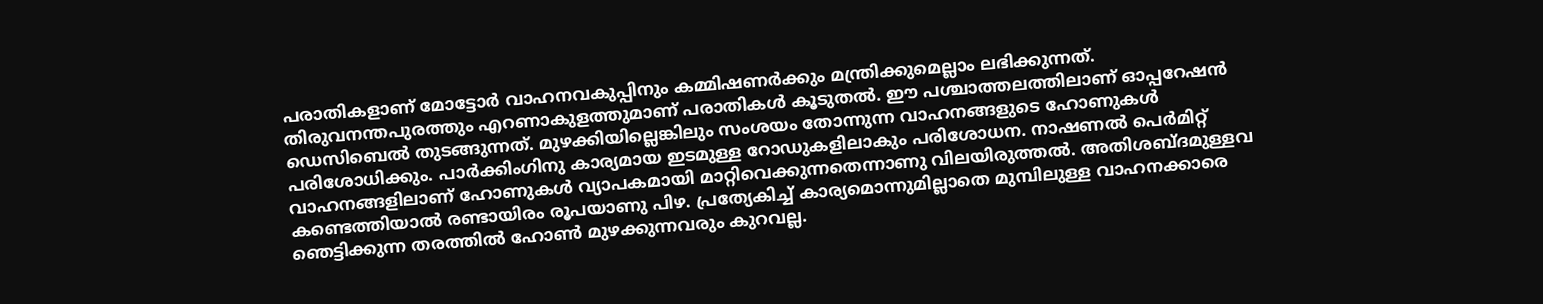പരാതികളാണ് മോട്ടോര്‍ വാഹനവകുപ്പിനും കമ്മിഷണര്‍ക്കും മന്ത്രിക്കുമെല്ലാം ലഭിക്കുന്നത്. തിരുവനന്തപുരത്തും എറണാകുളത്തുമാണ് പരാതികള്‍ കൂടുതല്‍. ഈ പശ്ചാത്തലത്തിലാണ് ഓപ്പറേഷന്‍ ഡെസിബെല്‍ തുടങ്ങുന്നത്. മുഴക്കിയില്ലെങ്കിലും സംശയം തോന്നുന്ന വാഹനങ്ങളുടെ ഹോണുകള്‍ പരിശോധിക്കും. പാര്‍ക്കിംഗിനു കാര്യമായ ഇടമുള്ള റോഡുകളിലാകും പരിശോധന. നാഷണല്‍ പെര്‍മിറ്റ് വാഹനങ്ങളിലാണ് ഹോണുകള്‍ വ്യാപകമായി മാറ്റിവെക്കുന്നതെന്നാണു വിലയിരുത്തല്‍. അതിശബ്ദമുള്ളവ കണ്ടെത്തിയാല്‍ രണ്ടായിരം രൂപയാണു പിഴ. പ്രത്യേകിച്ച് കാര്യമൊന്നുമില്ലാതെ മുമ്പിലുള്ള വാഹനക്കാരെ ഞെട്ടിക്കുന്ന തരത്തില്‍ ഹോണ്‍ മുഴക്കുന്നവരും കുറവല്ല.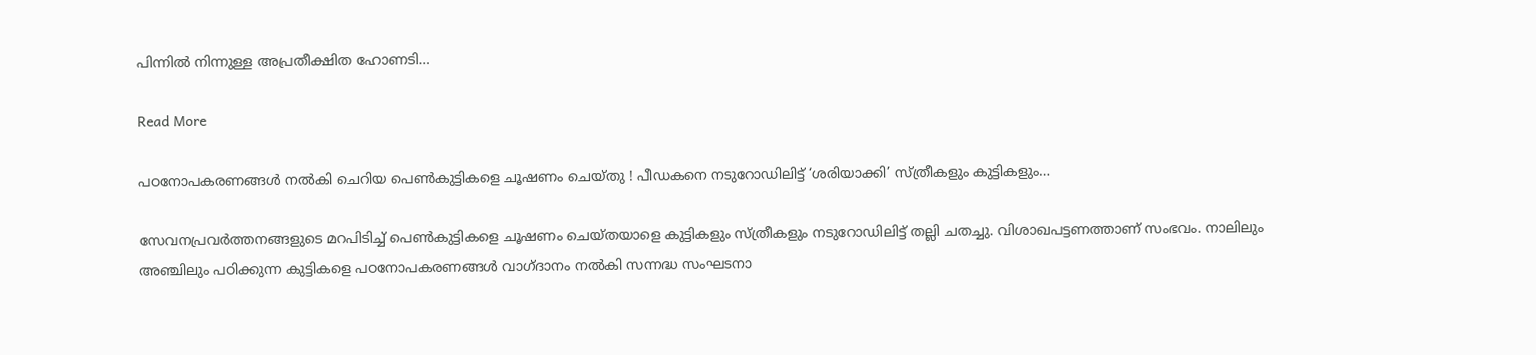പിന്നില്‍ നിന്നുള്ള അപ്രതീക്ഷിത ഹോണടി…

Read More

പഠനോപകരണങ്ങള്‍ നല്‍കി ചെറിയ പെണ്‍കുട്ടികളെ ചൂഷണം ചെയ്തു ! പീഡകനെ നടുറോഡിലിട്ട് ‘ശരിയാക്കി’ സ്ത്രീകളും കുട്ടികളും…

സേവനപ്രവര്‍ത്തനങ്ങളുടെ മറപിടിച്ച് പെണ്‍കുട്ടികളെ ചൂഷണം ചെയ്തയാളെ കുട്ടികളും സ്ത്രീകളും നടുറോഡിലിട്ട് തല്ലി ചതച്ചു. വിശാഖപട്ടണത്താണ് സംഭവം. നാലിലും അഞ്ചിലും പഠിക്കുന്ന കുട്ടികളെ പഠനോപകരണങ്ങള്‍ വാഗ്ദാനം നല്‍കി സന്നദ്ധ സംഘടനാ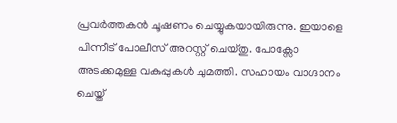പ്രവര്‍ത്തകന്‍ ചൂഷണം ചെയ്യുകയായിരുന്നു. ഇയാളെ പിന്നീട് പോലീസ് അറസ്റ്റ് ചെയ്തു. പോക്സോ അടക്കമുള്ള വകുപ്പുകള്‍ ചുമത്തി. സഹായം വാഗ്ദാനം ചെയ്ത്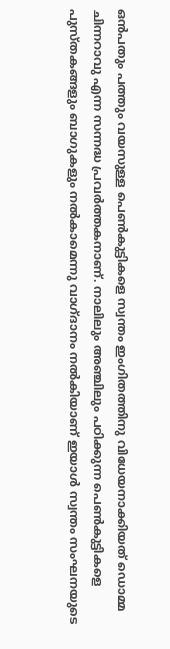ഒന്‍പതും പത്തും വയസുള്ള പെണ്‍കുട്ടികളെ സ്വന്തം ഇംഗിതത്തിനു വിധേയനാക്കിയത് ഡൊമ്മ ചിന്നറാവു എന്ന സന്നദ്ധ പ്രവര്‍ത്തകനാണ്. നാലിലും അഞ്ചിലും പഠിക്കുന്ന പെണ്‍കുട്ടികളെ പുസ്തകങ്ങളും ബാഗുകളും നല്‍കാമെന്നു വാഗ്ദാനം നല്‍കിയാണ് ഇയാള്‍ സ്വന്തം സംഘനയുടെ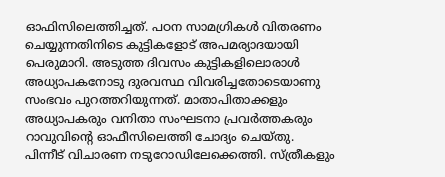ഓഫിസിലെത്തിച്ചത്. പഠന സാമഗ്രികള്‍ വിതരണം ചെയ്യുന്നതിനിടെ കുട്ടികളോട് അപമര്യാദയായി പെരുമാറി. അടുത്ത ദിവസം കുട്ടികളിലൊരാള്‍ അധ്യാപകനോടു ദുരവസ്ഥ വിവരിച്ചതോടെയാണു സംഭവം പുറത്തറിയുന്നത്. മാതാപിതാക്കളും അധ്യാപകരും വനിതാ സംഘടനാ പ്രവര്‍ത്തകരും റാവുവിന്റെ ഓഫീസിലെത്തി ചോദ്യം ചെയ്തു. പിന്നീട് വിചാരണ നടുറോഡിലേക്കെത്തി. സ്ത്രീകളും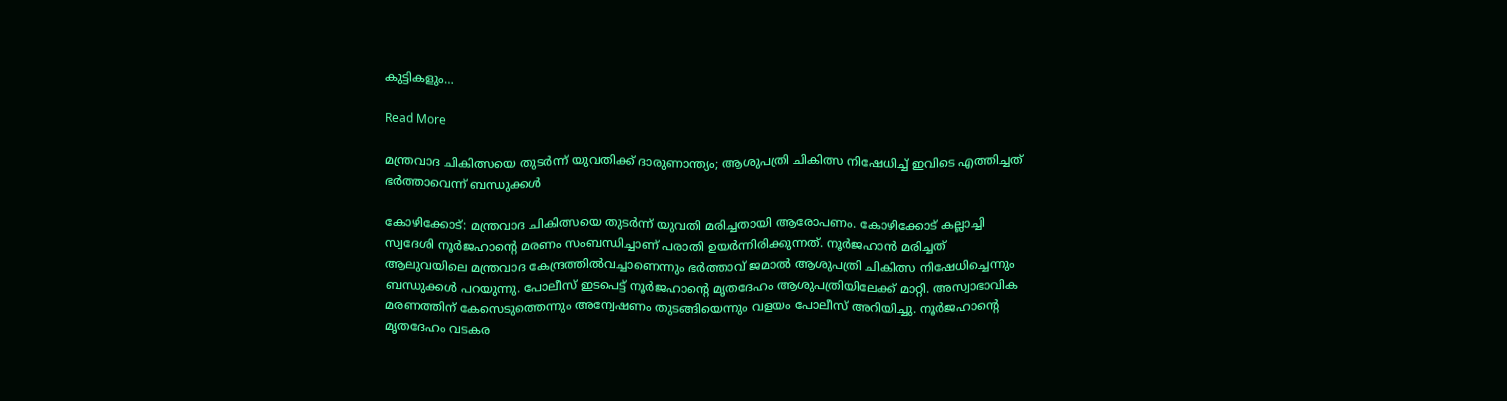കുട്ടികളും…

Read More

മന്ത്രവാദ ചികിത്സയെ തുടർന്ന് യുവതിക്ക് ദാരുണാന്ത്യം; ആശുപത്രി ചികിത്സ നിഷേധിച്ച് ഇവിടെ എത്തിച്ചത് ഭർത്താവെന്ന് ബന്ധുക്കൾ

കോഴിക്കോട്: മന്ത്രവാദ ചികിത്സയെ തുടർന്ന് യുവതി മരിച്ചതായി ആരോപണം. കോഴിക്കോട് കല്ലാച്ചി സ്വദേശി നൂർജഹാന്‍റെ മരണം സംബന്ധിച്ചാണ് പരാതി ഉയർന്നിരിക്കുന്നത്. നൂർജഹാന്‍ മരിച്ചത് ആലുവയിലെ മന്ത്രവാദ കേന്ദ്രത്തില്‍വച്ചാണെന്നും ഭർത്താവ് ജമാല്‍ ആശുപത്രി ചികിത്സ നിഷേധിച്ചെന്നും ബന്ധുക്കൾ പറയുന്നു. പോലീസ് ഇടപെട്ട് നൂർജഹാന്‍റെ മൃതദേഹം ആശുപത്രിയിലേക്ക് മാറ്റി. അസ്വാഭാവിക മരണത്തിന് കേസെടുത്തെന്നും അന്വേഷണം തുടങ്ങിയെന്നും വളയം പോലീസ് അറിയിച്ചു. നൂർജഹാന്‍റെ മൃതദേഹം വടകര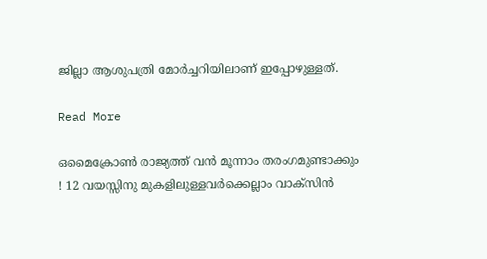ജില്ലാ ആശുപത്രി മോർച്ചറിയിലാണ് ഇപ്പോഴുള്ളത്.

Read More

ഒമൈക്രോണ്‍ രാജ്യത്ത് വന്‍ മൂന്നാം തരംഗമുണ്ടാക്കും ! 12 വയസ്സിനു മുകളിലുള്ളവര്‍ക്കെല്ലാം വാക്‌സിന്‍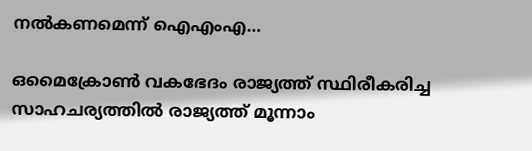നല്‍കണമെന്ന് ഐഎംഎ…

ഒമൈക്രോണ്‍ വകഭേദം രാജ്യത്ത് സ്ഥിരീകരിച്ച സാഹചര്യത്തില്‍ രാജ്യത്ത് മൂന്നാം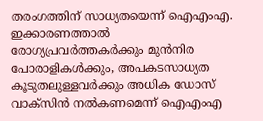തരംഗത്തിന് സാധ്യതയെന്ന് ഐഎംഎ. ഇക്കാരണത്താല്‍ രോഗ്യപ്രവര്‍ത്തകര്‍ക്കും മുന്‍നിര പോരാളികള്‍ക്കും, അപകടസാധ്യത കൂടുതലുള്ളവര്‍ക്കും അധിക ഡോസ് വാക്സിന്‍ നല്‍കണമെന്ന് ഐഎംഎ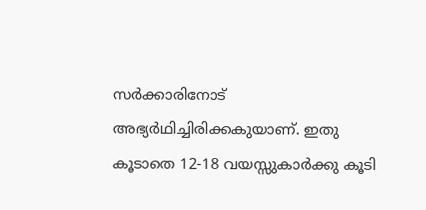സര്‍ക്കാരിനോട് അഭ്യര്‍ഥിച്ചിരിക്കകുയാണ്. ഇതു കൂടാതെ 12-18 വയസ്സുകാര്‍ക്കു കൂടി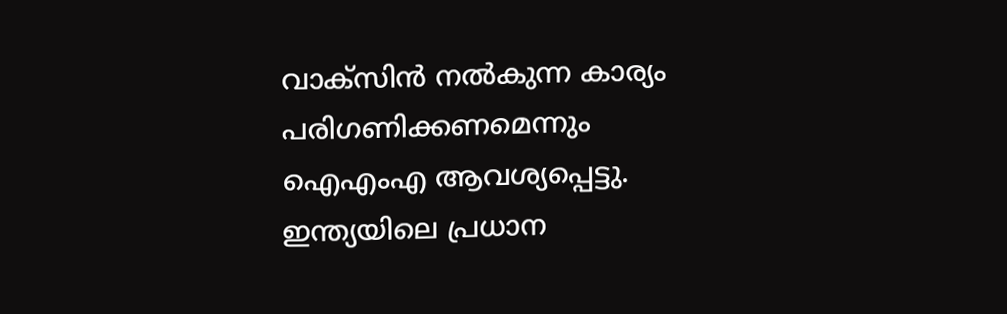വാക്സിന്‍ നല്‍കുന്ന കാര്യം പരിഗണിക്കണമെന്നും ഐഎംഎ ആവശ്യപ്പെട്ടു. ഇന്ത്യയിലെ പ്രധാന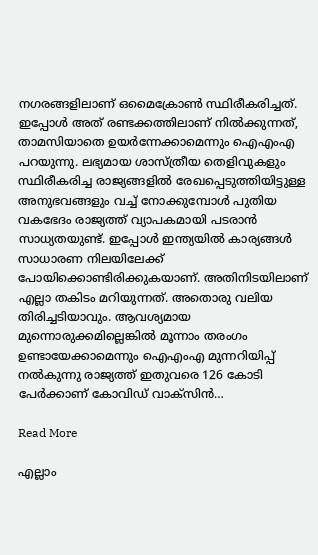നഗരങ്ങളിലാണ് ഒമൈക്രോണ്‍ സ്ഥിരീകരിച്ചത്. ഇപ്പോള്‍ അത് രണ്ടക്കത്തിലാണ് നില്‍ക്കുന്നത്, താമസിയാതെ ഉയര്‍ന്നേക്കാമെന്നും ഐഎംഎ പറയുന്നു. ലഭ്യമായ ശാസ്ത്രീയ തെളിവുകളും സ്ഥിരീകരിച്ച രാജ്യങ്ങളില്‍ രേഖപ്പെടുത്തിയിട്ടുള്ള അനുഭവങ്ങളും വച്ച് നോക്കുമ്പോള്‍ പുതിയ വകഭേദം രാജ്യത്ത് വ്യാപകമായി പടരാന്‍ സാധ്യതയുണ്ട്. ഇപ്പോള്‍ ഇന്ത്യയില്‍ കാര്യങ്ങള്‍ സാധാരണ നിലയിലേക്ക് പോയിക്കൊണ്ടിരിക്കുകയാണ്. അതിനിടയിലാണ് എല്ലാ തകിടം മറിയുന്നത്. അതൊരു വലിയ തിരിച്ചടിയാവും. ആവശ്യമായ മുന്നൊരുക്കമില്ലെങ്കില്‍ മൂന്നാം തരംഗം ഉണ്ടായേക്കാമെന്നും ഐഎംഎ മുന്നറിയിപ്പ് നല്‍കുന്നു രാജ്യത്ത് ഇതുവരെ 126 കോടി പേര്‍ക്കാണ് കോവിഡ് വാക്സിന്‍…

Read More

എല്ലാം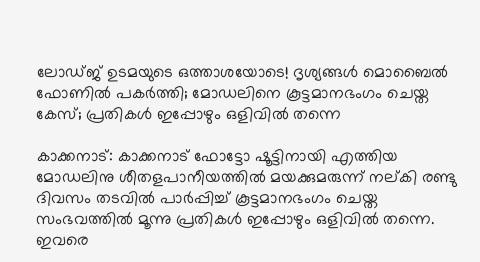ലോഡ്ജ് ഉടമയുടെ ഒത്താശയോടെ! ദൃശ്യങ്ങള്‍ മൊബൈല്‍ ഫോണില്‍ പകര്‍ത്തി; മോഡലിനെ കൂട്ടമാനഭംഗം ചെയ്ത കേസ്; പ്രതികള്‍ ഇപ്പോഴും ഒളിവില്‍ തന്നെ

കാക്കനാട്: കാക്കനാട് ഫോട്ടോ ഷൂട്ടിനായി എത്തിയ മോഡലിനു ശീതളപാനീയത്തില്‍ മയക്കുമരുന്ന് നല്കി രണ്ടു ദിവസം തടവില്‍ പാര്‍പ്പിച്ച് കൂട്ടമാനഭംഗം ചെയ്ത സംഭവത്തില്‍ മൂന്നു പ്രതികള്‍ ഇപ്പോഴും ഒളിവില്‍ തന്നെ. ഇവരെ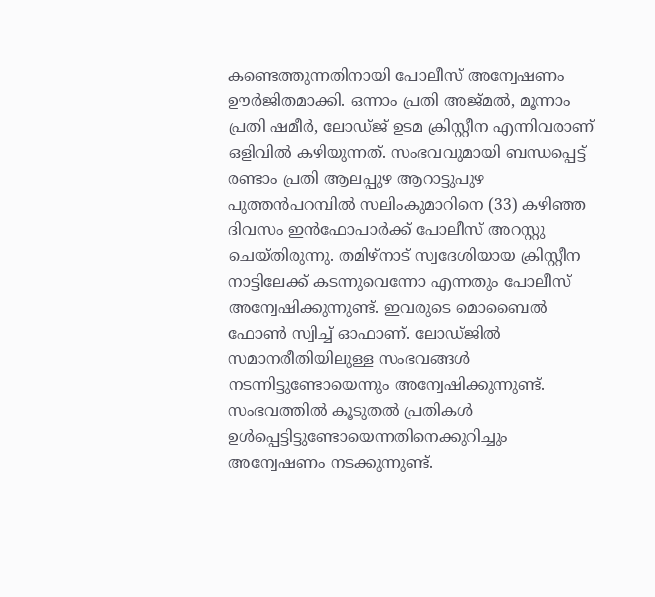കണ്ടെത്തുന്നതിനായി പോലീസ് അന്വേഷണം ഊര്‍ജിതമാക്കി. ഒന്നാം പ്രതി അജ്മല്‍, മൂന്നാം പ്രതി ഷമീര്‍, ലോഡ്ജ് ഉടമ ക്രിസ്റ്റീന എന്നിവരാണ് ഒളിവില്‍ കഴിയുന്നത്. സംഭവവുമായി ബന്ധപ്പെട്ട് രണ്ടാം പ്രതി ആലപ്പുഴ ആറാട്ടുപുഴ പുത്തന്‍പറമ്പില്‍ സലിംകുമാറിനെ (33) കഴിഞ്ഞ ദിവസം ഇന്‍ഫോപാര്‍ക്ക് പോലീസ് അറസ്റ്റു ചെയ്തിരുന്നു. തമിഴ്‌നാട് സ്വദേശിയായ ക്രിസ്റ്റീന നാട്ടിലേക്ക് കടന്നുവെന്നോ എന്നതും പോലീസ് അന്വേഷിക്കുന്നുണ്ട്. ഇവരുടെ മൊബൈല്‍ ഫോണ്‍ സ്വിച്ച് ഓഫാണ്. ലോഡ്ജില്‍ സമാനരീതിയിലുള്ള സംഭവങ്ങള്‍ നടന്നിട്ടുണ്ടോയെന്നും അന്വേഷിക്കുന്നുണ്ട്. സംഭവത്തില്‍ കൂടുതല്‍ പ്രതികള്‍ ഉള്‍പ്പെട്ടിട്ടുണ്ടോയെന്നതിനെക്കുറിച്ചും അന്വേഷണം നടക്കുന്നുണ്ട്.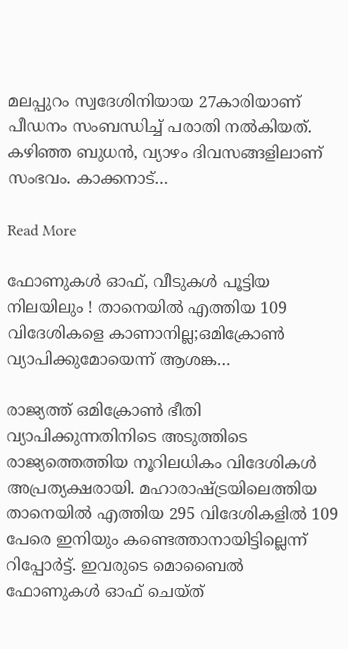മലപ്പുറം സ്വദേശിനിയായ 27കാരിയാണ് പീഡനം സംബന്ധിച്ച് പരാതി നല്‍കിയത്. കഴിഞ്ഞ ബുധന്‍, വ്യാഴം ദിവസങ്ങളിലാണ് സംഭവം. കാക്കനാട്…

Read More

ഫോണുകള്‍ ഓഫ്, വീടുകള്‍ പൂട്ടിയ നിലയിലും ! താനെയില്‍ എത്തിയ 109 വിദേശികളെ കാണാനില്ല;ഒമിക്രോണ്‍ വ്യാപിക്കുമോയെന്ന് ആശങ്ക…

രാജ്യത്ത് ഒമിക്രോണ്‍ ഭീതി വ്യാപിക്കുന്നതിനിടെ അടുത്തിടെ രാജ്യത്തെത്തിയ നൂറിലധികം വിദേശികള്‍ അപ്രത്യക്ഷരായി. മഹാരാഷ്ട്രയിലെത്തിയ താനെയില്‍ എത്തിയ 295 വിദേശികളില്‍ 109 പേരെ ഇനിയും കണ്ടെത്താനായിട്ടില്ലെന്ന് റിപ്പോര്‍ട്ട്. ഇവരുടെ മൊബൈല്‍ ഫോണുകള്‍ ഓഫ് ചെയ്ത്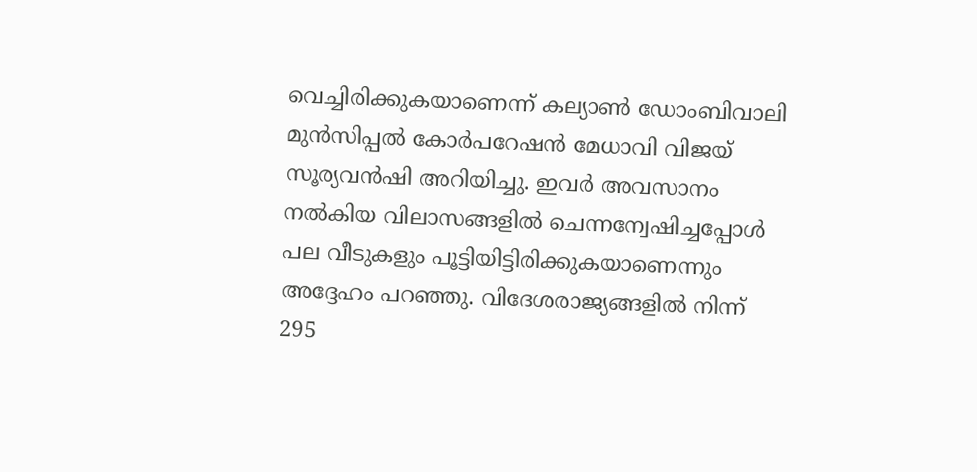വെച്ചിരിക്കുകയാണെന്ന് കല്യാണ്‍ ഡോംബിവാലി മുന്‍സിപ്പല്‍ കോര്‍പറേഷന്‍ മേധാവി വിജയ് സൂര്യവന്‍ഷി അറിയിച്ചു. ഇവര്‍ അവസാനം നല്‍കിയ വിലാസങ്ങളില്‍ ചെന്നന്വേഷിച്ചപ്പോള്‍ പല വീടുകളും പൂട്ടിയിട്ടിരിക്കുകയാണെന്നും അദ്ദേഹം പറഞ്ഞു. വിദേശരാജ്യങ്ങളില്‍ നിന്ന് 295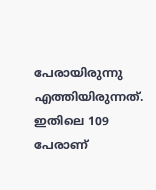പേരായിരുന്നു എത്തിയിരുന്നത്. ഇതിലെ 109 പേരാണ്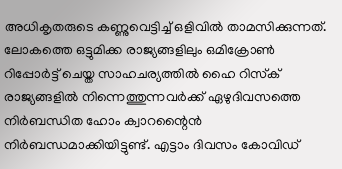അധികൃതരുടെ കണ്ണുവെട്ടിച്ച് ഒളിവില്‍ താമസിക്കുന്നത്. ലോകത്തെ ഒട്ടുമിക്ക രാജ്യങ്ങളിലും ഒമിക്രോണ്‍ റിപ്പോര്‍ട്ട് ചെയ്ത സാഹചര്യത്തില്‍ ഹൈ റിസ്‌ക് രാജ്യങ്ങളില്‍ നിന്നെത്തുന്നവര്‍ക്ക് ഏഴുദിവസത്തെ നിര്‍ബന്ധിത ഹോം ക്വാറന്റൈന്‍ നിര്‍ബന്ധമാക്കിയിട്ടുണ്ട്. എട്ടാം ദിവസം കോവിഡ്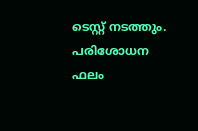ടെസ്റ്റ് നടത്തും. പരിശോധന ഫലം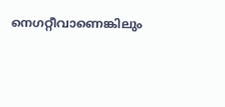നെഗറ്റീവാണെങ്കിലും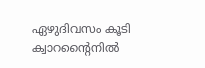ഏഴുദിവസം കൂടി ക്വാറന്റൈനില്‍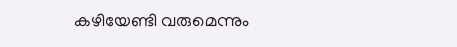കഴിയേണ്ടി വരുമെന്നും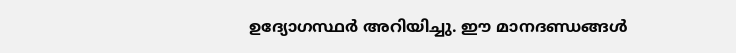ഉദ്യോഗസ്ഥര്‍ അറിയിച്ചു. ഈ മാനദണ്ഡങ്ങള്‍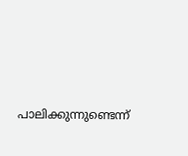പാലിക്കുന്നുണ്ടെന്ന്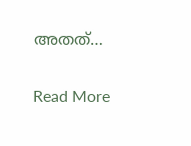അതത്…

Read More